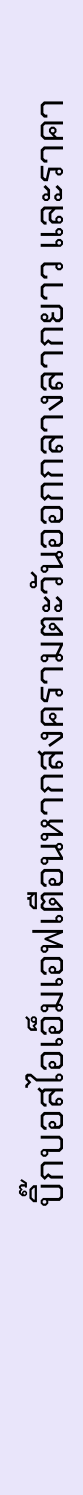บิ๊กบอสไอเอ็มเอฟเตือนหากสงครามตะวันออกกลางลากยาว และราคา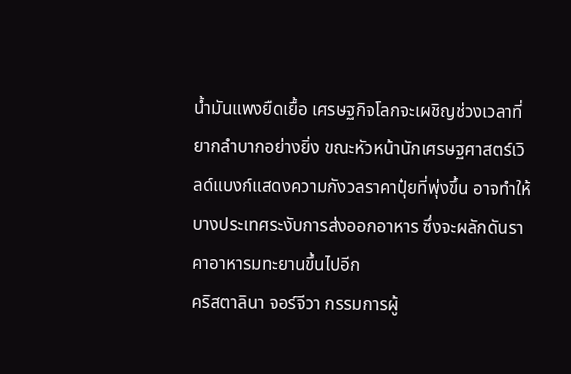น้ำมันแพงยืดเยื้อ เศรษฐกิจโลกจะเผชิญช่วงเวลาที่ยากลำบากอย่างยิ่ง ขณะหัวหน้านักเศรษฐศาสตร์เวิลด์แบงก์แสดงความกังวลราคาปุ๋ยที่พุ่งขึ้น อาจทำให้บางประเทศระงับการส่งออกอาหาร ซึ่งจะผลักดันราคาอาหารมทะยานขึ้นไปอีก
คริสตาลินา จอร์จีวา กรรมการผู้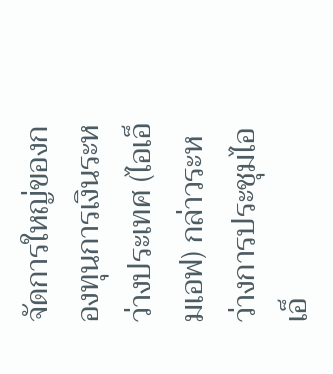จัดการใหญ่ของกองทุนการเงินระหว่างประเทศ (ไอเอ็มเอฟ) กล่าวระหว่างการประชุมไอเอ็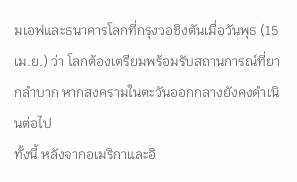มเอฟและธนาคารโลกที่กรุงวอชิงตันเมื่อวันพุธ (15 เม.ย.) ว่า โลกต้องเตรียมพร้อมรับสถานการณ์ที่ยากลำบาก หากสงครามในตะวันออกกลางยังคงดำเนินต่อไป
ทั้งนี้ หลังจากอเมริกาและอิ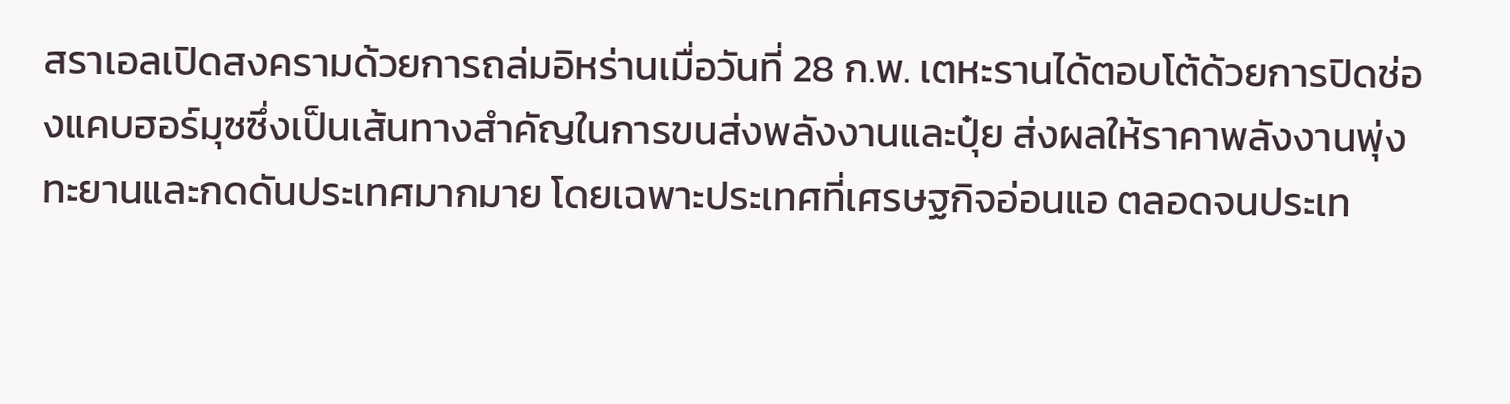สราเอลเปิดสงครามด้วยการถล่มอิหร่านเมื่อวันที่ 28 ก.พ. เตหะรานได้ตอบโต้ด้วยการปิดช่องแคบฮอร์มุซซึ่งเป็นเส้นทางสำคัญในการขนส่งพลังงานและปุ๋ย ส่งผลให้ราคาพลังงานพุ่งทะยานและกดดันประเทศมากมาย โดยเฉพาะประเทศที่เศรษฐกิจอ่อนแอ ตลอดจนประเท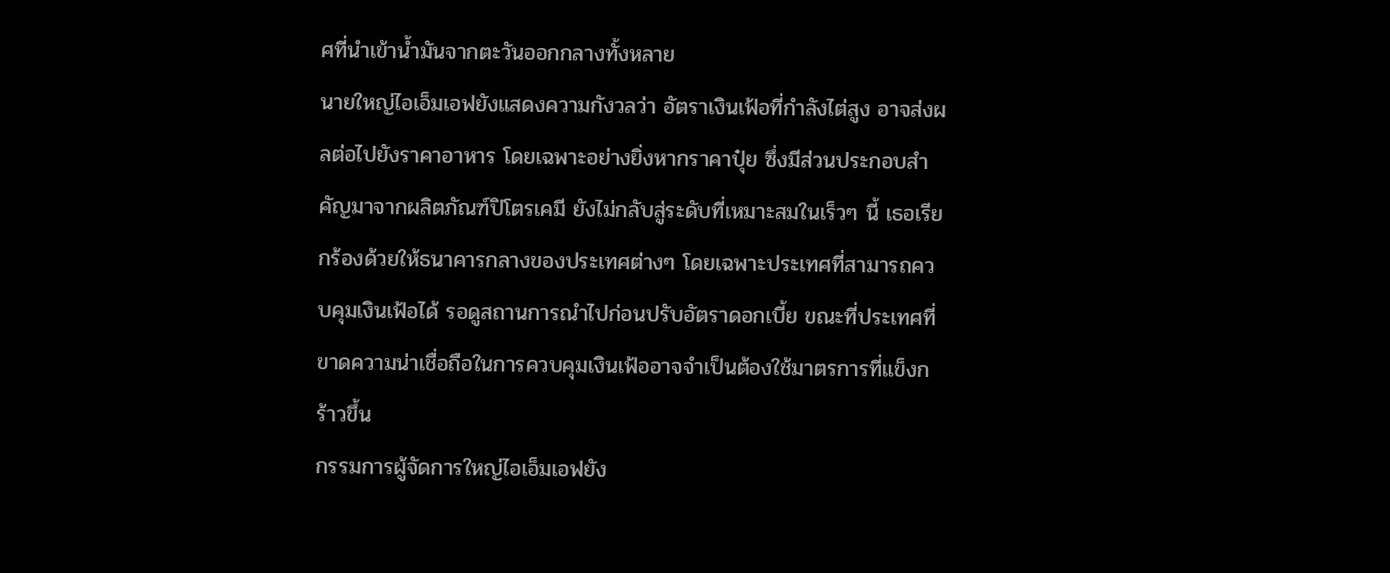ศที่นำเข้าน้ำมันจากตะวันออกกลางทั้งหลาย
นายใหญ่ไอเอ็มเอฟยังแสดงความกังวลว่า อัตราเงินเฟ้อที่กำลังไต่สูง อาจส่งผลต่อไปยังราคาอาหาร โดยเฉพาะอย่างยิ่งหากราคาปุ๋ย ซึ่งมีส่วนประกอบสำคัญมาจากผลิตภัณฑ์ปิโตรเคมี ยังไม่กลับสู่ระดับที่เหมาะสมในเร็วๆ นี้ เธอเรียกร้องด้วยให้ธนาคารกลางของประเทศต่างๆ โดยเฉพาะประเทศที่สามารถควบคุมเงินเฟ้อได้ รอดูสถานการณำไปก่อนปรับอัตราดอกเบี้ย ขณะที่ประเทศที่ขาดความน่าเชื่อถือในการควบคุมเงินเฟ้ออาจจำเป็นต้องใช้มาตรการที่แข็งกร้าวขึ้น
กรรมการผู้จัดการใหญ่ไอเอ็มเอฟยัง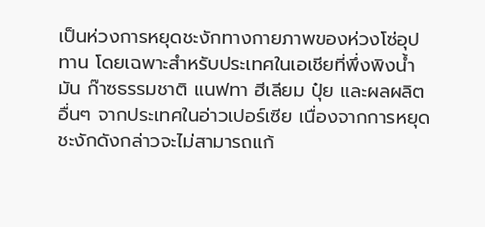เป็นห่วงการหยุดชะงักทางกายภาพของห่วงโซ่อุปทาน โดยเฉพาะสำหรับประเทศในเอเชียที่พึ่งพิงน้ำมัน ก๊าซธรรมชาติ แนฟทา ฮีเลียม ปุ๋ย และผลผลิตอื่นๆ จากประเทศในอ่าวเปอร์เซีย เนื่องจากการหยุดชะงักดังกล่าวจะไม่สามารถแก้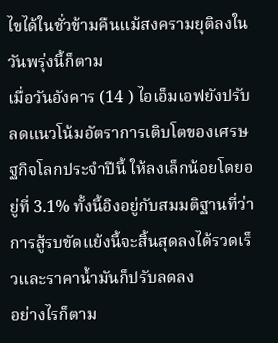ไขได้ในชั่วข้ามคืนแม้สงครามยุติลงในวันพรุ่งนี้ก็ตาม
เมื่อวันอังคาร (14 ) ไอเอ็มเอฟยังปรับลดแนวโน้มอัตราการเติบโตของเศรษฐกิจโลกประจำปีนี้ ให้ลงเล็กน้อยโดยอยู่ที่ 3.1% ทั้งนี้อิงอยู่กับสมมติฐานที่ว่า การสู้รบขัดแย้งนี้จะสิ้นสุดลงได้รวดเร็วและราคาน้ำมันก็ปรับลดลง
อย่างไรก็ตาม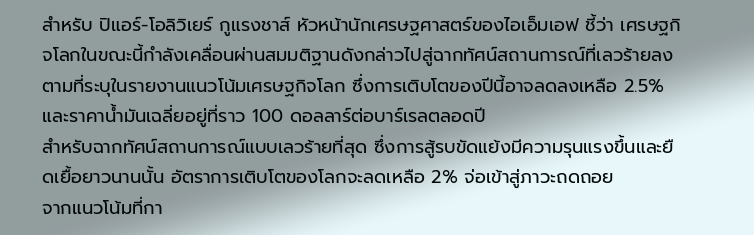สำหรับ ปิแอร์-โอลิวิเยร์ กูแรงชาส์ หัวหน้านักเศรษฐศาสตร์ของไอเอ็มเอฟ ชี้ว่า เศรษฐกิจโลกในขณะนี้กำลังเคลื่อนผ่านสมมติฐานดังกล่าวไปสู่ฉากทัศน์สถานการณ์ที่เลวร้ายลง ตามที่ระบุในรายงานแนวโน้มเศรษฐกิจโลก ซึ่งการเติบโตของปีนี้อาจลดลงเหลือ 2.5% และราคาน้ำมันเฉลี่ยอยู่ที่ราว 100 ดอลลาร์ต่อบาร์เรลตลอดปี
สำหรับฉากทัศน์สถานการณ์แบบเลวร้ายที่สุด ซึ่งการสู้รบขัดแย้งมีความรุนแรงขึ้นและยืดเยื้อยาวนานนั้น อัตราการเติบโตของโลกจะลดเหลือ 2% จ่อเข้าสู่ภาวะถดถอย
จากแนวโน้มที่กา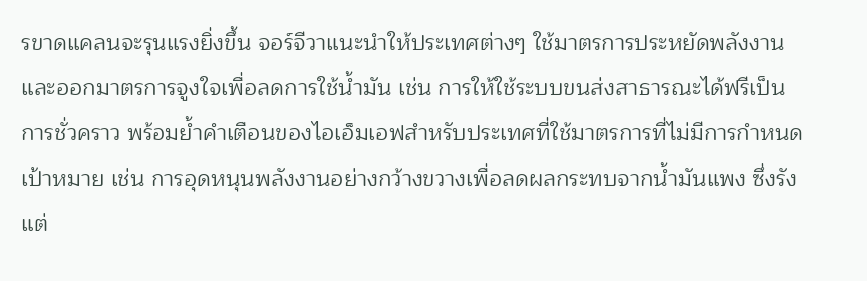รขาดแคลนจะรุนแรงยิ่งขึ้น จอร์จีวาแนะนำให้ประเทศต่างๆ ใช้มาตรการประหยัดพลังงานและออกมาตรการจูงใจเพื่อลดการใช้น้ำมัน เช่น การให้ใช้ระบบขนส่งสาธารณะได้ฟรีเป็นการชั่วคราว พร้อมย้ำคำเตือนของไอเอ็มเอฟสำหรับประเทศที่ใช้มาตรการที่ไม่มีการกำหนดเป้าหมาย เช่น การอุดหนุนพลังงานอย่างกว้างขวางเพื่อลดผลกระทบจากน้ำมันแพง ซึ่งรังแต่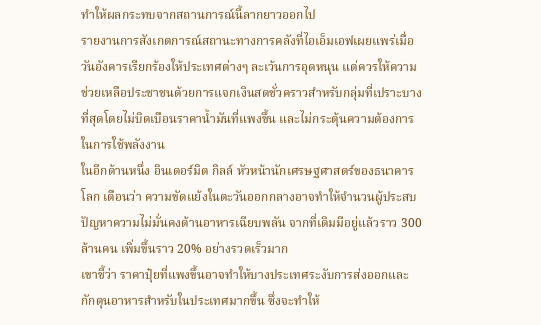ทำให้ผลกระทบจากสถานการณ์นี้ลากยาวออกไป
รายงานการสังเกตการณ์สถานะทางการคลังที่ไอเอ็มเอฟเผยแพร่เมื่อวันอังคารเรียกร้องให้ประเทศต่างๆ ละเว้นการอุดหนุน แต่ควรให้ความช่วยเหลือประชาชนด้วยการแจกเงินสดชั่วคราวสำหรับกลุ่มที่เปราะบางที่สุดโดยไม่บิดเบือนราคาน้ำมันที่แพงขึ้น และไม่กระตุ้นความต้องการในการใช้พลังงาน
ในอีกด้านหนึ่ง อินเดอร์มิต กิลล์ หัวหน้านักเศรษฐศาสตร์ของธนาคารโลก เตือนว่า ความขัดแย้งในตะวันออกกลางอาจทำให้จำนวนผู้ประสบปัญหาความไม่มั่นคงด้านอาหารเฉียบพลัน จากที่เดิมมีอยู่แล้วราว 300 ล้านคน เพิ่มขึ้นราว 20% อย่างรวดเร็วมาก
เขาชี้ว่า ราคาปุ๋ยที่แพงขึ้นอาจทำให้บางประเทศระงับการส่งออกและกักตุนอาหารสำหรับในประเทศมากขึ้น ซึ่งจะทำให้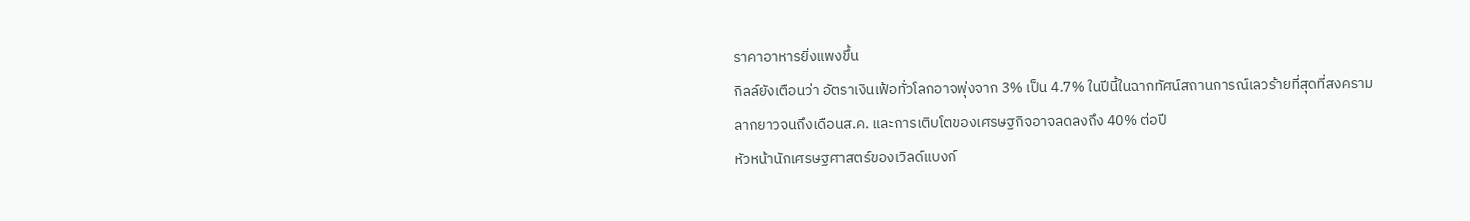ราคาอาหารยิ่งแพงขึ้น
กิลล์ยังเตือนว่า อัตราเงินเฟ้อทั่วโลกอาจพุ่งจาก 3% เป็น 4.7% ในปีนี้ในฉากทัศน์สถานการณ์เลวร้ายที่สุดที่สงครามลากยาวจนถึงเดือนส.ค. และการเติบโตของเศรษฐกิจอาจลดลงถึง 40% ต่อปี
หัวหน้านักเศรษฐศาสตร์ของเวิลด์แบงก์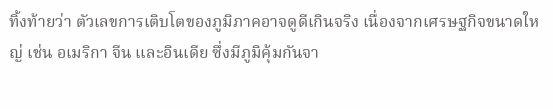ทิ้งท้ายว่า ตัวเลขการเติบโตของภูมิภาคอาจดูดีเกินจริง เนื่องจากเศรษฐกิจขนาดใหญ่ เช่น อเมริกา จีน และอินเดีย ซึ่งมีภูมิคุ้มกันจา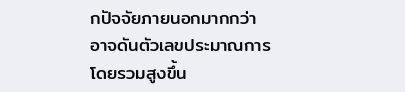กปัจจัยภายนอกมากกว่า อาจดันตัวเลขประมาณการโดยรวมสูงขึ้น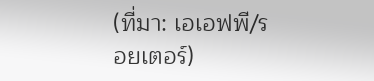(ที่มา: เอเอฟพี/รอยเตอร์)